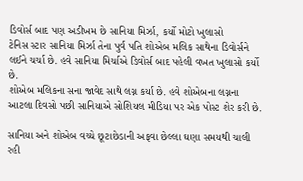ડિવોર્સ બાદ પણ અડીખમ છે સાનિયા મિર્ઝા, કર્યો મોટો ખુલાસો
ટેનિસ સ્ટાર સાનિયા મિર્ઝા તેના પુર્વ પતિ શોએબ મલિક સાથેના ડિવોર્સને લઈને ચર્ચા છે. હવે સાનિયા મિર્ચાએ ડિવોર્સ બાદ પહેલી વખત ખુલાસો કર્યો છે.
શોએબ મલિકના સના જાવેદ સાથે લગ્ન કર્યા છે. હવે શોએબના લગ્નના આટલા દિવસો પછી સાનિયાએ સોશિયલ મીડિયા પર એક પોસ્ટ શેર કરી છે.

સાનિયા અને શોએબ વચ્ચે છૂટાછેડાની અફવા છેલ્લા ઘણા સમયથી ચાલી રહી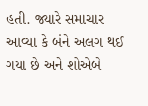હતી. જ્યારે સમાચાર આવ્યા કે બંને અલગ થઈ ગયા છે અને શોએબે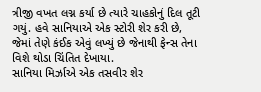ત્રીજી વખત લગ્ન કર્યા છે ત્યારે ચાહકોનું દિલ તૂટી ગયું. હવે સાનિયાએ એક સ્ટોરી શેર કરી છે, જેમાં તેણે કંઈક એવું લખ્યું છે જેનાથી ફેન્સ તેના વિશે થોડા ચિંતિત દેખાયા.
સાનિયા મિર્ઝાએ એક તસવીર શેર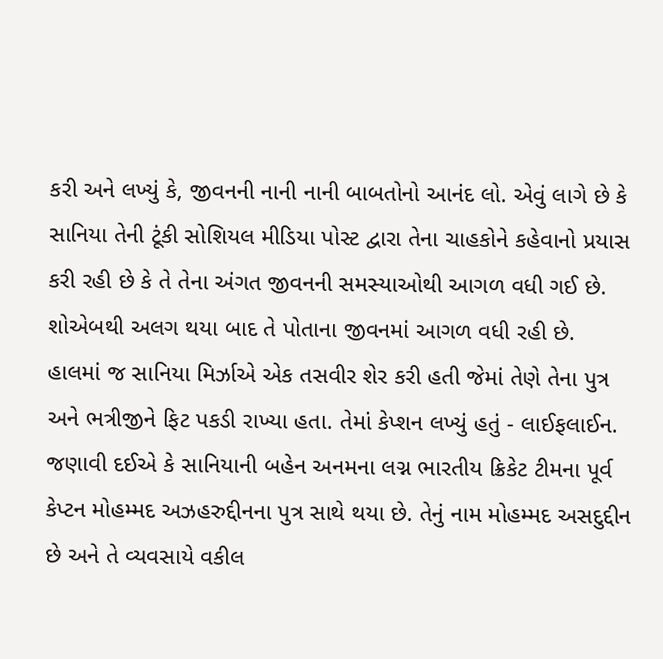કરી અને લખ્યું કે, જીવનની નાની નાની બાબતોનો આનંદ લો. એવું લાગે છે કે સાનિયા તેની ટૂંકી સોશિયલ મીડિયા પોસ્ટ દ્વારા તેના ચાહકોને કહેવાનો પ્રયાસ કરી રહી છે કે તે તેના અંગત જીવનની સમસ્યાઓથી આગળ વધી ગઈ છે. શોએબથી અલગ થયા બાદ તે પોતાના જીવનમાં આગળ વધી રહી છે.
હાલમાં જ સાનિયા મિર્ઝાએ એક તસવીર શેર કરી હતી જેમાં તેણે તેના પુત્ર અને ભત્રીજીને ફિટ પકડી રાખ્યા હતા. તેમાં કેપ્શન લખ્યું હતું - લાઈફલાઈન.
જણાવી દઈએ કે સાનિયાની બહેન અનમના લગ્ન ભારતીય ક્રિકેટ ટીમના પૂર્વ કેપ્ટન મોહમ્મદ અઝહરુદ્દીનના પુત્ર સાથે થયા છે. તેનું નામ મોહમ્મદ અસદુદ્દીન છે અને તે વ્યવસાયે વકીલ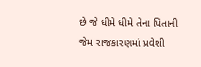છે જે ધીમે ધીમે તેના પિતાની જેમ રાજકારણમાં પ્રવેશી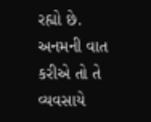રહ્યો છે. અનમની વાત કરીએ તો તે વ્યવસાયે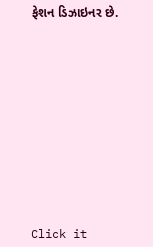ફેશન ડિઝાઇનર છે.












Click it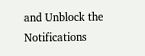and Unblock the Notifications